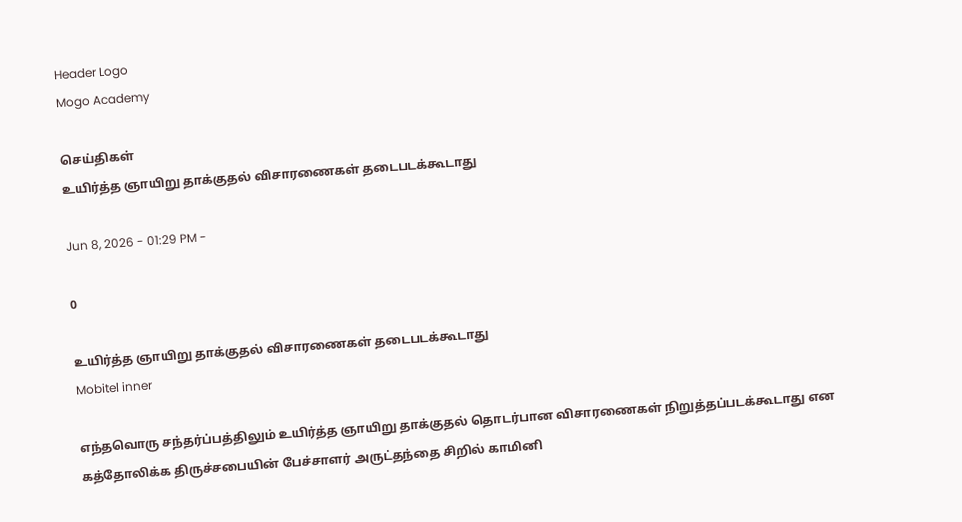Header Logo
Mogo Academy

செய்திகள்
உயிர்த்த ஞாயிறு தாக்குதல் விசாரணைகள் தடைபடக்கூடாது

Jun 8, 2026 - 01:29 PM -

0

உயிர்த்த ஞாயிறு தாக்குதல் விசாரணைகள் தடைபடக்கூடாது
Mobitel inner

எந்தவொரு சந்தர்ப்பத்திலும் உயிர்த்த ஞாயிறு தாக்குதல் தொடர்பான விசாரணைகள் நிறுத்தப்படக்கூடாது என கத்தோலிக்க திருச்சபையின் பேச்சாளர் அருட்தந்தை சிறில் காமினி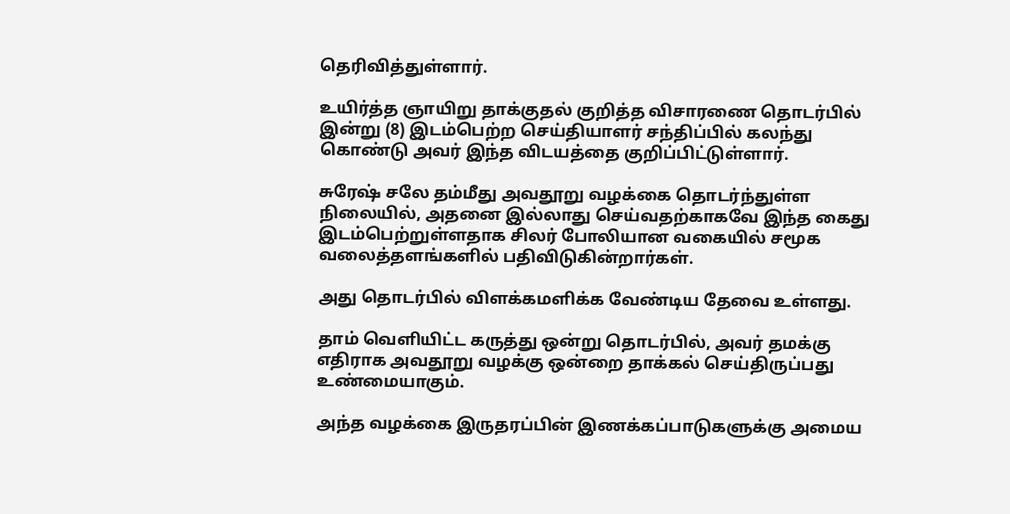தெரிவித்துள்ளார்.

உயிர்த்த ஞாயிறு தாக்குதல் குறித்த விசாரணை தொடர்பில் இன்று (8) இடம்பெற்ற செய்தியாளர் சந்திப்பில் கலந்து கொண்டு அவர் இந்த விடயத்தை குறிப்பிட்டுள்ளார்.

சுரேஷ் சலே தம்மீது அவதூறு வழக்கை தொடர்ந்துள்ள நிலையில், அதனை இல்லாது செய்வதற்காகவே இந்த கைது இடம்பெற்றுள்ளதாக சிலர் போலியான வகையில் சமூக வலைத்தளங்களில் பதிவிடுகின்றார்கள்.

அது தொடர்பில் விளக்கமளிக்க வேண்டிய தேவை உள்ளது.

தாம் வௌியிட்ட கருத்து ஒன்று தொடர்பில், அவர் தமக்கு எதிராக அவதூறு வழக்கு ஒன்றை தாக்கல் செய்திருப்பது உண்மையாகும்.

அந்த வழக்கை இருதரப்பின் இணக்கப்பாடுகளுக்கு அமைய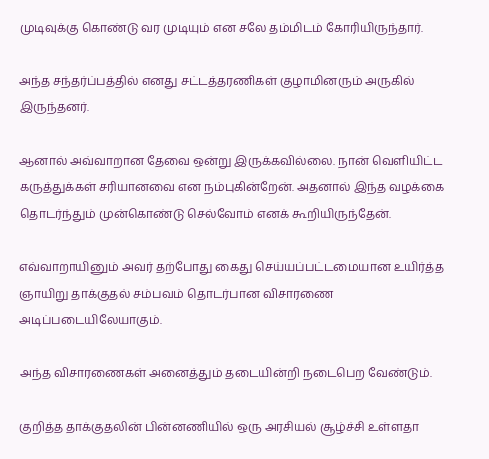முடிவுக்கு கொண்டு வர முடியும் என சலே தம்மிடம் கோரியிருந்தார்.

அந்த சந்தர்ப்பத்தில் எனது சட்டத்தரணிகள் குழாமினரும் அருகில் இருந்தனர்.

ஆனால் அவ்வாறான தேவை ஒன்று இருக்கவில்லை. நான் வௌியிட்ட கருத்துக்கள் சரியானவை என நம்புகின்றேன். அதனால் இந்த வழக்கை தொடர்ந்தும் முன்கொண்டு செல்வோம் எனக் கூறியிருந்தேன்.

எவ்வாறாயினும் அவர் தற்போது கைது செய்யப்பட்டமையான உயிர்த்த ஞாயிறு தாக்குதல் சம்பவம் தொடர்பான விசாரணை அடிப்படையிலேயாகும்.

அந்த விசாரணைகள் அனைத்தும் தடையின்றி நடைபெற வேண்டும்.

குறித்த தாக்குதலின் பின்னணியில் ஒரு அரசியல் சூழ்ச்சி உள்ளதா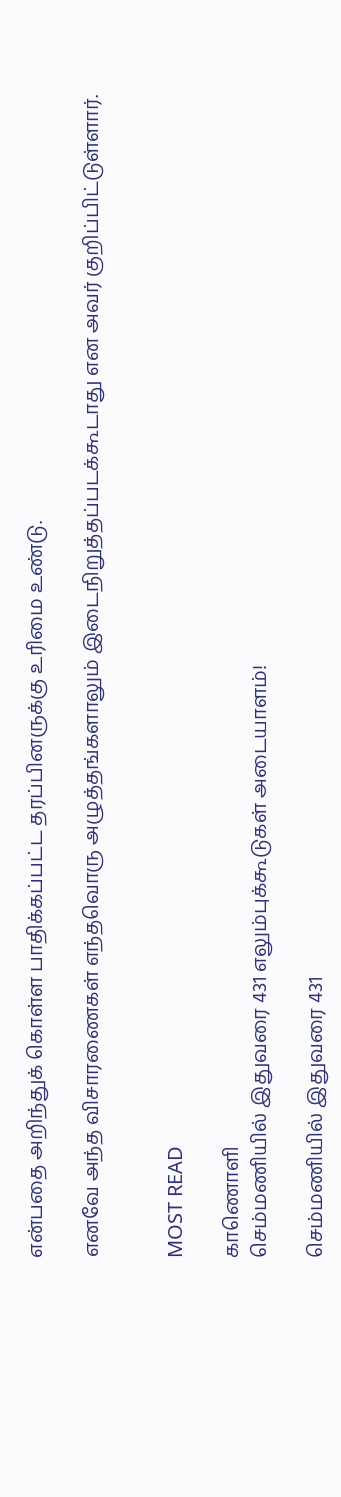என்பதை அறிந்துக் கொள்ள பாதிக்கப்பட்ட தரப்பினருக்கு உரிமை உண்டு.

எனவே அந்த விசாரணைகள் எந்தவொரு அழுத்தங்களாலும் இடைநிறுத்தப்படக்கூடாது என அவர் குறிப்பிட்டுள்ளார்.


MOST READ

காணொளி
செம்மணியில் இதுவரை 431 எலும்புக்கூடுகள் அடையாளம்!

செம்மணியில் இதுவரை 431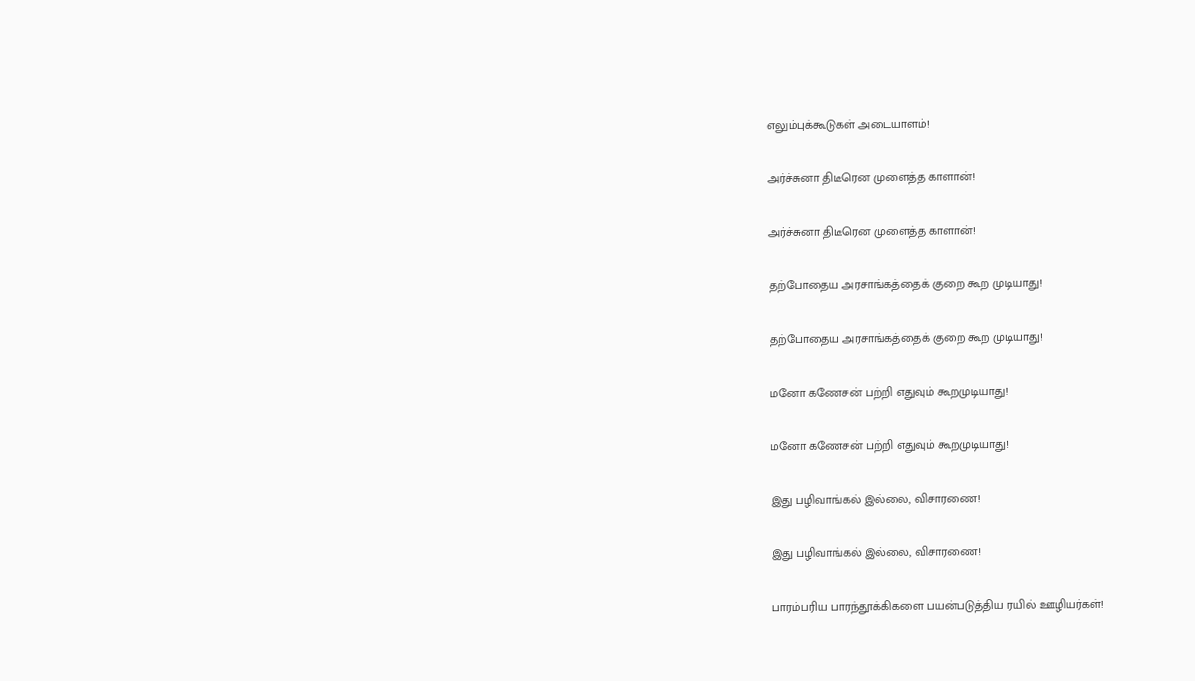எலும்புக்கூடுகள் அடையாளம்!

அர்ச்சுனா திடீரென முளைத்த காளான்!

அர்ச்சுனா திடீரென முளைத்த காளான்!

தற்போதைய அரசாங்கத்தைக் குறை கூற முடியாது!

தற்போதைய அரசாங்கத்தைக் குறை கூற முடியாது!

மனோ கணேசன் பற்றி எதுவும் கூறமுடியாது!

மனோ கணேசன் பற்றி எதுவும் கூறமுடியாது!

இது பழிவாங்கல் இல்லை, விசாரணை!

இது பழிவாங்கல் இல்லை, விசாரணை!

பாரம்பரிய பாரந்தூக்கிகளை பயன்படுத்திய ரயில் ஊழியர்கள்!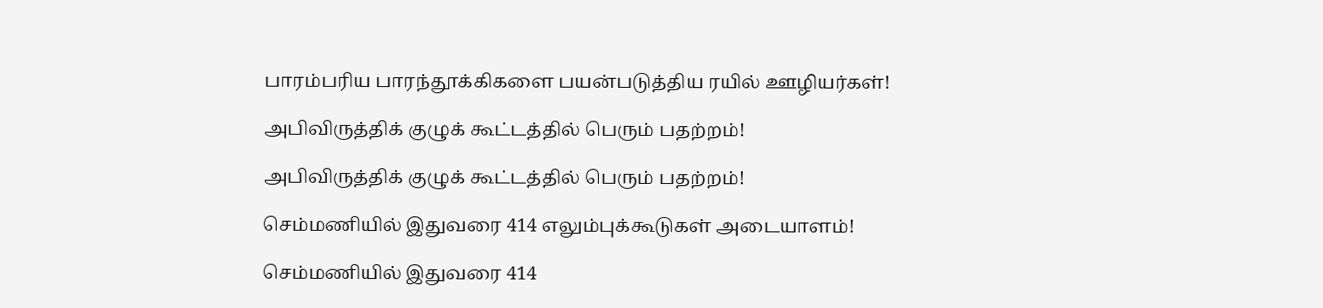பாரம்பரிய பாரந்தூக்கிகளை பயன்படுத்திய ரயில் ஊழியர்கள்!

அபிவிருத்திக் குழுக் கூட்டத்தில் பெரும் பதற்றம்!

அபிவிருத்திக் குழுக் கூட்டத்தில் பெரும் பதற்றம்!

செம்மணியில் இதுவரை 414 எலும்புக்கூடுகள் அடையாளம்!

செம்மணியில் இதுவரை 414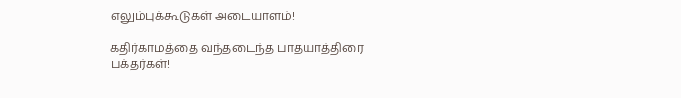எலும்புக்கூடுகள் அடையாளம்!

கதிர்காமத்தை வந்தடைந்த பாதயாத்திரை பக்தர்கள்!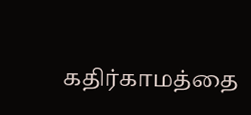கதிர்காமத்தை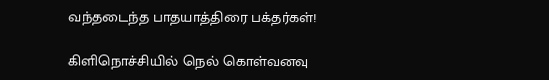வந்தடைந்த பாதயாத்திரை பக்தர்கள்!

கிளிநொச்சியில் நெல் கொள்வனவு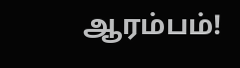ஆரம்பம்!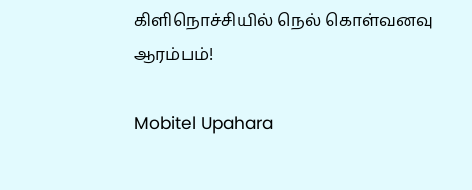கிளிநொச்சியில் நெல் கொள்வனவு ஆரம்பம்!

Mobitel Upahara